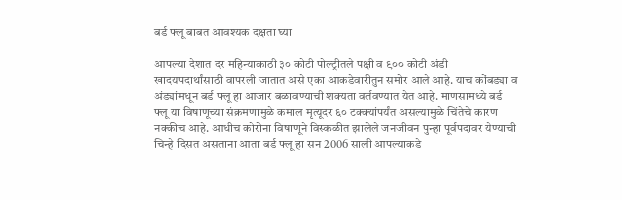बर्ड फ्लू बाबत आवश्यक दक्षता घ्या

आपल्या देशात दर महिन्‍याकाठी ३० कोटी पोल्‍ट्रीतले पक्षी व ९०० कोटी अंडी खादयपदार्थांसाठी वापरली जातात असे एका आकडेवारीतुन समोर आले आहे. याच कोंबड्या व अंड्यांमधून बर्ड फ्लू हा आजार बळावण्याची शक्यता वर्तवण्यात येत आहे. माणसामध्‍ये बर्ड फ्लू या विषाणूच्‍या संक्रमणामुळे कमाल मृत्‍यूदर ६० टक्‍क्‍यांपर्यंत असल्‍यामुळे चिंतेचे कारण नक्‍कीच आहे. आधीच कोरोना विषाणूने विस्कळीत झालेले जनजीवन पुन्हा पूर्वपदावर येण्याची चिन्हे दिसत असताना आता बर्ड फ्लू हा सन 2006 साली आपल्याकडे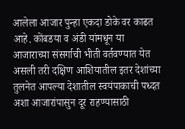आलेला आजार पुन्हा एकदा डोके वर काढत आहे. कोंबडया व अंडी यांमधून या आजाराच्या संसर्गाची भीती वर्तवण्यात येत असली तरी दक्षिण आशियातील इतर देशांच्‍या तुलनेत आपल्‍या देशातील स्‍वयंपाकाची पध्‍दत अशा आजारांपासुन दूर राहण्‍यासाठी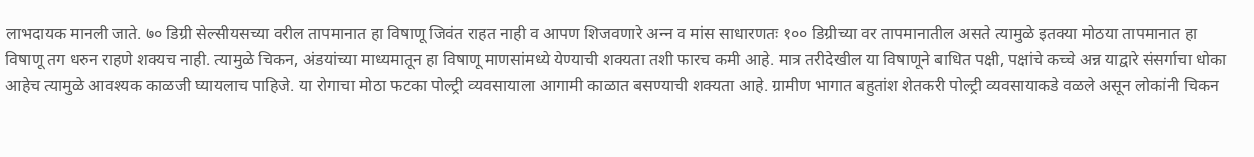लाभदायक मानली जाते. ७० डिग्री सेल्‍सीयसच्‍या वरील तापमानात हा विषाणू जिवंत राहत नाही व आपण शिजवणारे अन्‍न व मांस साधारणतः १०० डिग्रीच्‍या वर तापमानातील असते त्‍यामुळे इतक्‍या मोठया तापमानात हा विषाणू तग धरुन राहणे शक्‍यच नाही. त्‍यामुळे चिकन, अंडयांच्‍या माध्‍यमातून हा विषाणू माणसांमध्‍ये येण्‍याची शक्‍यता तशी फारच कमी आहे. मात्र तरीदेखील या विषाणूने बाधित पक्षी, पक्षांचे कच्चे अन्न याद्वारे संसर्गाचा धोका आहेच त्यामुळे आवश्‍यक काळजी घ्‍यायलाच पाहिजे. या रोगाचा मोठा फटका पोल्‍ट्री व्‍यवसायाला आगामी काळात बसण्‍याची शक्‍यता आहे. ग्रामीण भागात बहुतांश शेतकरी पोल्ट्री व्यवसायाकडे वळले असून लोकांनी चिकन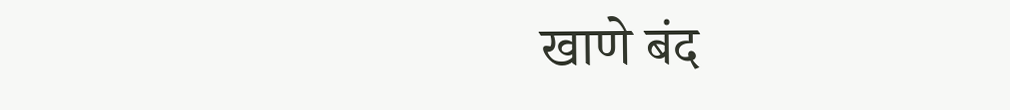खाणे बंद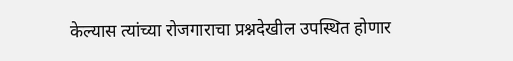केल्यास त्यांच्या रोजगाराचा प्रश्नदेखील उपस्थित होणार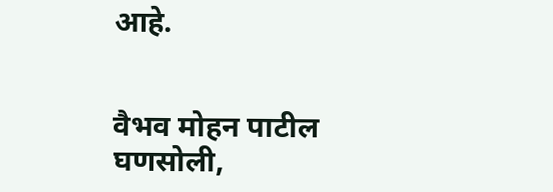आहे.


वैभव मोहन पाटील
घणसोली,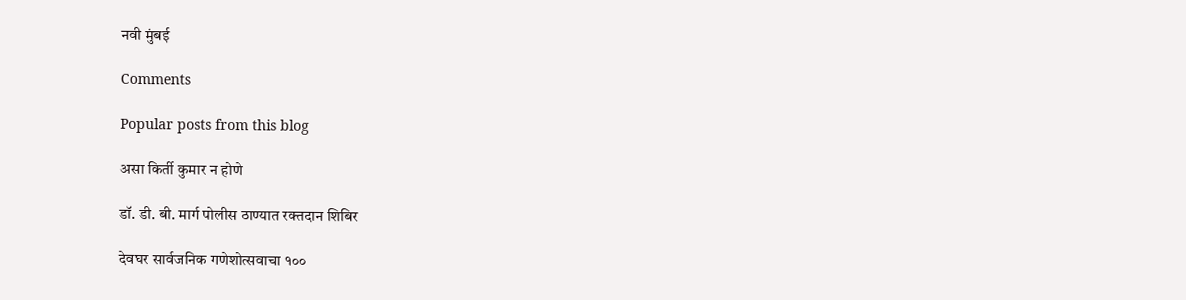नवी मुंबई

Comments

Popular posts from this blog

असा किर्ती कुमार न होणे

डॉ. डी. बी. मार्ग पोलीस ठाण्यात रक्तदान शिबिर

देवघर सार्वजनिक गणेशोत्सवाचा १००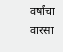वर्षांचा वारसा